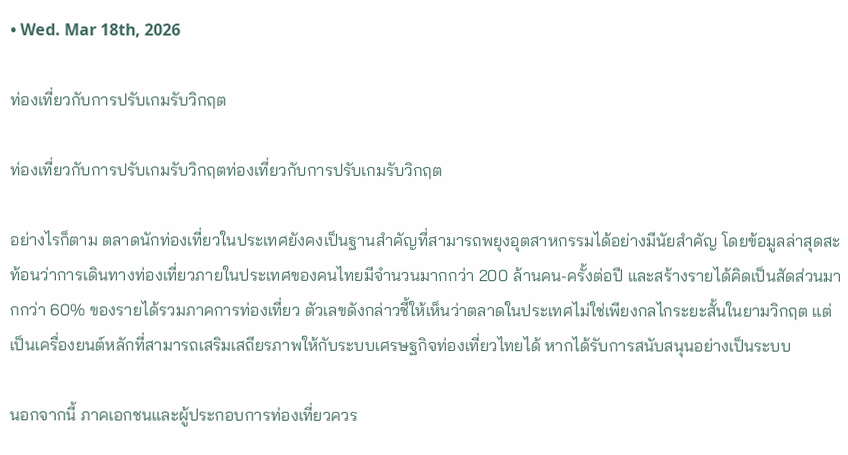• Wed. Mar 18th, 2026

ท่องเที่ยวกับการปรับเกมรับวิกฤต

ท่องเที่ยวกับการปรับเกมรับวิกฤตท่องเที่ยวกับการปรับเกมรับวิกฤต

อย่างไรก็ตาม ตลาดนักท่องเที่ยวในประเทศยังคงเป็นฐานสำคัญที่สามารถพยุงอุตสาหกรรมได้อย่างมีนัยสำคัญ โดยข้อมูลล่าสุดสะท้อนว่าการเดินทางท่องเที่ยวภายในประเทศของคนไทยมีจำนวนมากกว่า 200 ล้านคน-ครั้งต่อปี และสร้างรายได้คิดเป็นสัดส่วนมากกว่า 60% ของรายได้รวมภาคการท่องเที่ยว ตัวเลขดังกล่าวชี้ให้เห็นว่าตลาดในประเทศไม่ใช่เพียงกลไกระยะสั้นในยามวิกฤต แต่เป็นเครื่องยนต์หลักที่สามารถเสริมเสถียรภาพให้กับระบบเศรษฐกิจท่องเที่ยวไทยได้ หากได้รับการสนับสนุนอย่างเป็นระบบ

นอกจากนี้ ภาคเอกชนและผู้ประกอบการท่องเที่ยวควร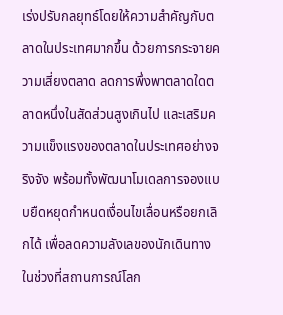เร่งปรับกลยุทธ์โดยให้ความสำคัญกับตลาดในประเทศมากขึ้น ด้วยการกระจายความเสี่ยงตลาด ลดการพึ่งพาตลาดใดตลาดหนึ่งในสัดส่วนสูงเกินไป และเสริมความแข็งแรงของตลาดในประเทศอย่างจริงจัง พร้อมทั้งพัฒนาโมเดลการจองแบบยืดหยุดกำหนดเงื่อนไขเลื่อนหรือยกเลิกได้ เพื่อลดความลังเลของนักเดินทางในช่วงที่สถานการณ์โลก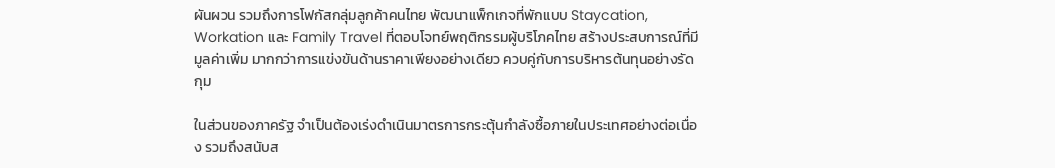ผันผวน รวมถึงการโฟกัสกลุ่มลูกค้าคนไทย พัฒนาแพ็กเกจที่พักแบบ Staycation, Workation และ Family Travel ที่ตอบโจทย์พฤติกรรมผู้บริโภคไทย สร้างประสบการณ์ที่มีมูลค่าเพิ่ม มากกว่าการแข่งขันด้านราคาเพียงอย่างเดียว ควบคู่กับการบริหารต้นทุนอย่างรัดกุม

ในส่วนของภาครัฐ จำเป็นต้องเร่งดำเนินมาตรการกระตุ้นกำลังซื้อภายในประเทศอย่างต่อเนื่อง รวมถึงสนับส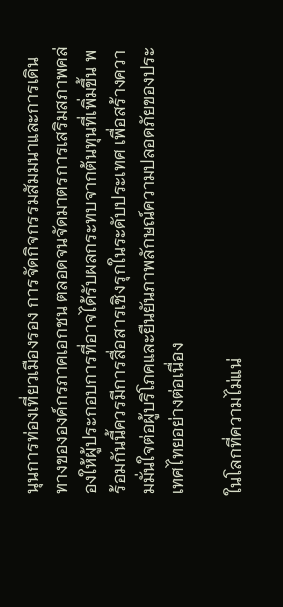นุนการท่องเที่ยวเมืองรอง การจัดกิจกรรมสัมมนาและการเดินทางขององค์กรภาคเอกชน ตลอดจนจัดมาตรการเสริมสภาพคล่องให้ผู้ประกอบการที่อาจได้รับผลกระทบจากต้นทุนที่เพิ่มขึ้น พร้อมกันนี้ควรมีการสื่อสารเชิงรุกในระดับประเทศ เพื่อสร้างความมั่นใจต่อผู้บริโภคและยืนยันภาพลักษณ์ความปลอดภัยของประเทศไทยอย่างต่อเนื่อง

ในโลกที่ความไม่แน่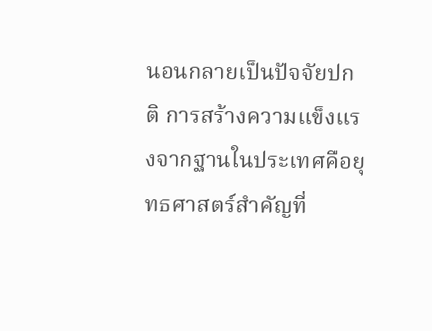นอนกลายเป็นปัจจัยปกติ การสร้างความแข็งแรงจากฐานในประเทศคือยุทธศาสตร์สำคัญที่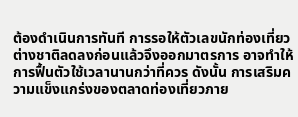ต้องดำเนินการทันที การรอให้ตัวเลขนักท่องเที่ยวต่างชาติลดลงก่อนแล้วจึงออกมาตรการ อาจทำให้การฟื้นตัวใช้เวลานานกว่าที่ควร ดังนั้น การเสริมความแข็งแกร่งของตลาดท่องเที่ยวภาย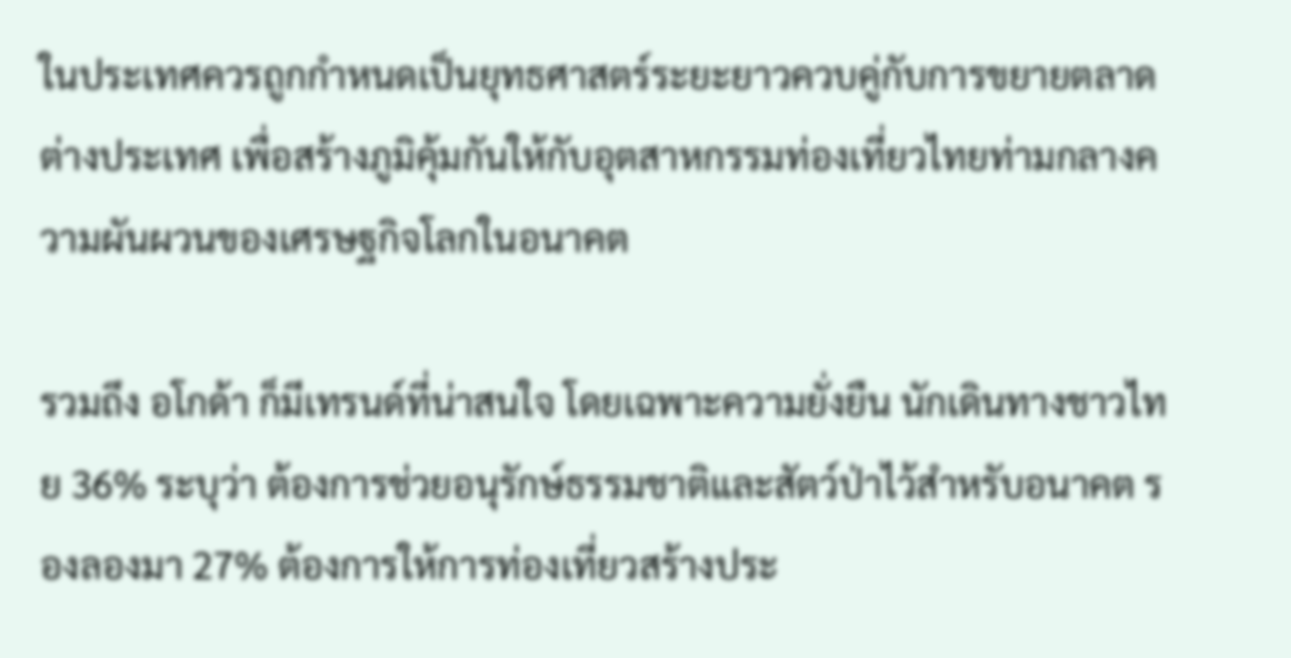ในประเทศควรถูกกำหนดเป็นยุทธศาสตร์ระยะยาวควบคู่กับการขยายตลาดต่างประเทศ เพื่อสร้างภูมิคุ้มกันให้กับอุตสาหกรรมท่องเที่ยวไทยท่ามกลางความผันผวนของเศรษฐกิจโลกในอนาคต

รวมถึง อโกด้า ก็มีเทรนด์ที่น่าสนใจ โดยเฉพาะความยั่งยืน นักเดินทางชาวไทย 36% ระบุว่า ต้องการช่วยอนุรักษ์ธรรมชาติและสัตว์ป่าไว้สำหรับอนาคต รองลองมา 27% ต้องการให้การท่องเที่ยวสร้างประ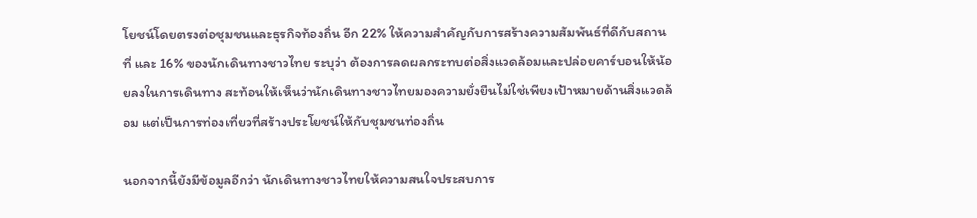โยชน์โดยตรงต่อชุมชนและธุรกิจท้องถิ่น อีก 22% ให้ความสำคัญกับการสร้างความสัมพันธ์ที่ดีกับสถานที่ และ 16% ของนักเดินทางชาวไทย ระบุว่า ต้องการลดผลกระทบต่อสิ่งแวดล้อมและปล่อยคาร์บอนให้น้อยลงในการเดินทาง สะท้อนให้เห็นว่านักเดินทางชาวไทยมองความยั่งยืนไม่ใช่เพียงเป้าหมายด้านสิ่งแวดล้อม แต่เป็นการท่องเที่ยวที่สร้างประโยชน์ให้กับชุมชนท่องถิ่น

นอกจากนี้ยังมีข้อมูลอีกว่า นักเดินทางชาวไทยให้ความสนใจประสบการ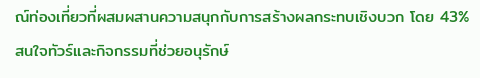ณ์ท่องเที่ยวที่ผสมผสานความสนุกกับการสร้างผลกระทบเชิงบวก โดย 43% สนใจทัวร์และกิจกรรมที่ช่วยอนุรักษ์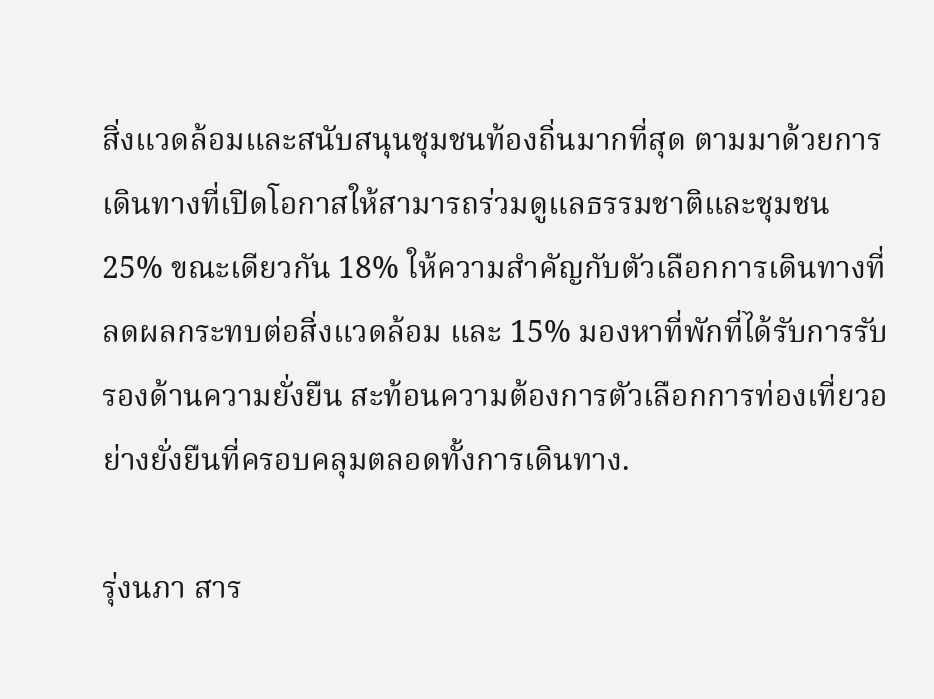สิ่งแวดล้อมและสนับสนุนชุมชนท้องถิ่นมากที่สุด ตามมาด้วยการเดินทางที่เปิดโอกาสให้สามารถร่วมดูแลธรรมชาติและชุมชน 25% ขณะเดียวกัน 18% ให้ความสำคัญกับตัวเลือกการเดินทางที่ลดผลกระทบต่อสิ่งแวดล้อม และ 15% มองหาที่พักที่ได้รับการรับรองด้านความยั่งยืน สะท้อนความต้องการตัวเลือกการท่องเที่ยวอย่างยั่งยืนที่ครอบคลุมตลอดทั้งการเดินทาง.

รุ่งนภา สาร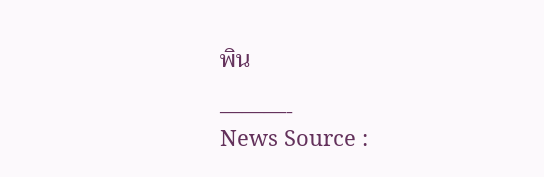พิน

———-
News Source :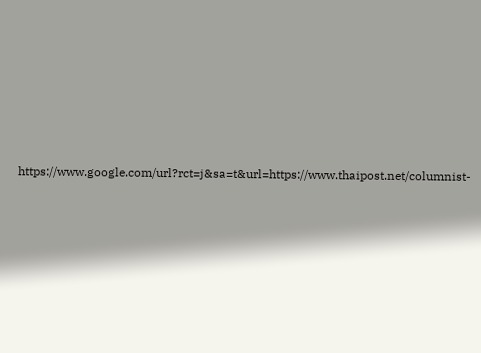https://www.google.com/url?rct=j&sa=t&url=https://www.thaipost.net/columnist-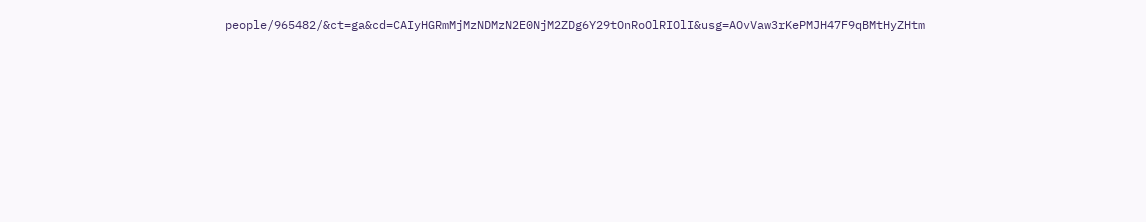people/965482/&ct=ga&cd=CAIyHGRmMjMzNDMzN2E0NjM2ZDg6Y29tOnRoOlRIOlI&usg=AOvVaw3rKePMJH47F9qBMtHyZHtm